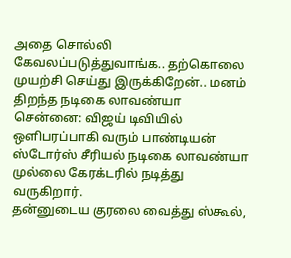அதை சொல்லி கேவலப்படுத்துவாங்க.. தற்கொலை முயற்சி செய்து இருக்கிறேன்.. மனம் திறந்த நடிகை லாவண்யா
சென்னை: விஜய் டிவியில் ஒளிபரப்பாகி வரும் பாண்டியன் ஸ்டோர்ஸ் சீரியல் நடிகை லாவண்யா முல்லை கேரக்டரில் நடித்து வருகிறார்.
தன்னுடைய குரலை வைத்து ஸ்கூல்,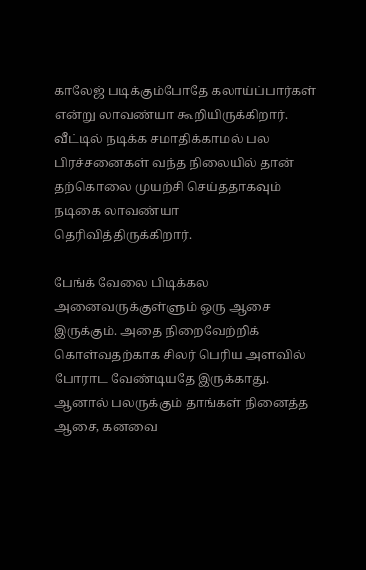காலேஜ் படிக்கும்போதே கலாய்ப்பார்கள் என்று லாவண்யா கூறியிருக்கிறார்.
வீட்டில் நடிக்க சமாதிக்காமல் பல பிரச்சனைகள் வந்த நிலையில் தான் தற்கொலை முயற்சி செய்ததாகவும் நடிகை லாவண்யா தெரிவித்திருக்கிறார்.

பேங்க் வேலை பிடிக்கல
அனைவருக்குள்ளும் ஒரு ஆசை இருக்கும். அதை நிறைவேற்றிக் கொள்வதற்காக சிலர் பெரிய அளவில் போராட வேண்டியதே இருக்காது. ஆனால் பலருக்கும் தாங்கள் நினைத்த ஆசை, கனவை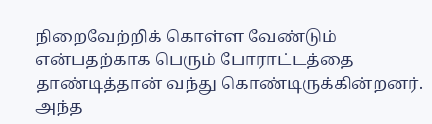நிறைவேற்றிக் கொள்ள வேண்டும் என்பதற்காக பெரும் போராட்டத்தை தாண்டித்தான் வந்து கொண்டிருக்கின்றனர். அந்த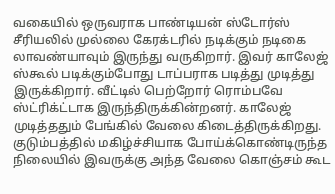வகையில் ஒருவராக பாண்டியன் ஸ்டோர்ஸ் சீரியலில் முல்லை கேரக்டரில் நடிக்கும் நடிகை லாவண்யாவும் இருந்து வருகிறார். இவர் காலேஜ் ஸ்கூல் படிக்கும்போது டாப்பராக படித்து முடித்து இருக்கிறார். வீட்டில் பெற்றோர் ரொம்பவே ஸ்ட்ரிக்ட்டாக இருந்திருக்கின்றனர். காலேஜ் முடித்ததும் பேங்கில் வேலை கிடைத்திருக்கிறது. குடும்பத்தில் மகிழ்ச்சியாக போய்க்கொண்டிருந்த நிலையில் இவருக்கு அந்த வேலை கொஞ்சம் கூட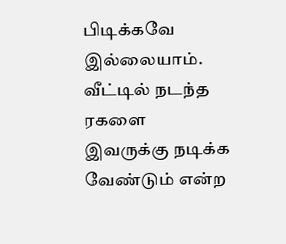பிடிக்கவே இல்லையாம்.
வீட்டில் நடந்த ரகளை
இவருக்கு நடிக்க வேண்டும் என்ற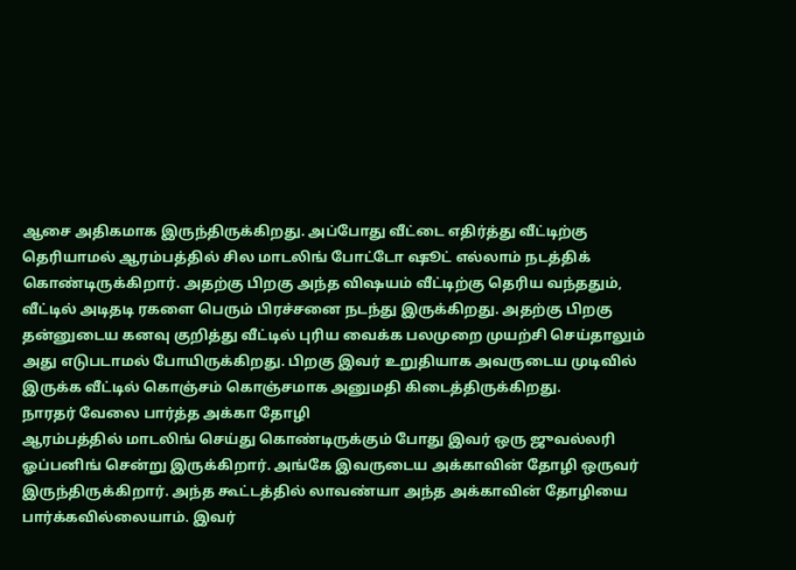ஆசை அதிகமாக இருந்திருக்கிறது. அப்போது வீட்டை எதிர்த்து வீட்டிற்கு தெரியாமல் ஆரம்பத்தில் சில மாடலிங் போட்டோ ஷூட் எல்லாம் நடத்திக் கொண்டிருக்கிறார். அதற்கு பிறகு அந்த விஷயம் வீட்டிற்கு தெரிய வந்ததும், வீட்டில் அடிதடி ரகளை பெரும் பிரச்சனை நடந்து இருக்கிறது. அதற்கு பிறகு தன்னுடைய கனவு குறித்து வீட்டில் புரிய வைக்க பலமுறை முயற்சி செய்தாலும் அது எடுபடாமல் போயிருக்கிறது. பிறகு இவர் உறுதியாக அவருடைய முடிவில் இருக்க வீட்டில் கொஞ்சம் கொஞ்சமாக அனுமதி கிடைத்திருக்கிறது.
நாரதர் வேலை பார்த்த அக்கா தோழி
ஆரம்பத்தில் மாடலிங் செய்து கொண்டிருக்கும் போது இவர் ஒரு ஜுவல்லரி ஓப்பனிங் சென்று இருக்கிறார். அங்கே இவருடைய அக்காவின் தோழி ஒருவர் இருந்திருக்கிறார். அந்த கூட்டத்தில் லாவண்யா அந்த அக்காவின் தோழியை பார்க்கவில்லையாம். இவர்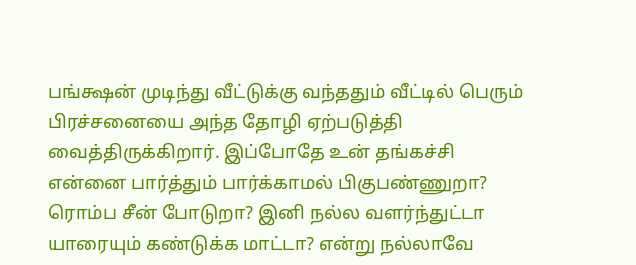பங்க்ஷன் முடிந்து வீட்டுக்கு வந்ததும் வீட்டில் பெரும் பிரச்சனையை அந்த தோழி ஏற்படுத்தி வைத்திருக்கிறார். இப்போதே உன் தங்கச்சி என்னை பார்த்தும் பார்க்காமல் பிகுபண்ணுறா? ரொம்ப சீன் போடுறா? இனி நல்ல வளர்ந்துட்டா யாரையும் கண்டுக்க மாட்டா? என்று நல்லாவே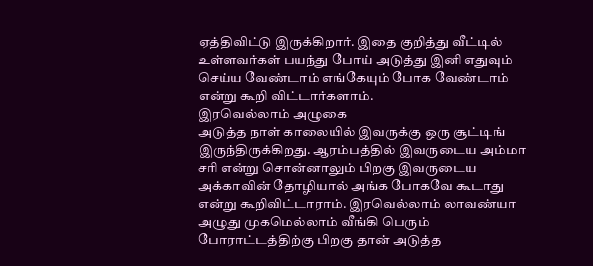ஏத்திவிட்டு இருக்கிறார். இதை குறித்து வீட்டில் உள்ளவர்கள் பயந்து போய் அடுத்து இனி எதுவும் செய்ய வேண்டாம் எங்கேயும் போக வேண்டாம் என்று கூறி விட்டார்களாம்.
இரவெல்லாம் அழுகை
அடுத்த நாள் காலையில் இவருக்கு ஒரு சூட்டிங் இருந்திருக்கிறது. ஆரம்பத்தில் இவருடைய அம்மா சரி என்று சொன்னாலும் பிறகு இவருடைய அக்காவின் தோழியால் அங்க போகவே கூடாது என்று கூறிவிட்டாராம். இரவெல்லாம் லாவண்யா அழுது முகமெல்லாம் வீங்கி பெரும் போராட்டத்திற்கு பிறகு தான் அடுத்த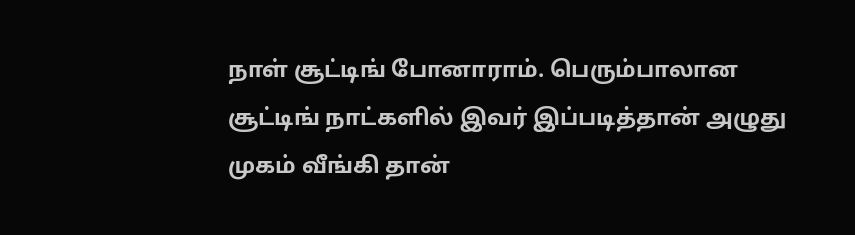நாள் சூட்டிங் போனாராம். பெரும்பாலான சூட்டிங் நாட்களில் இவர் இப்படித்தான் அழுது முகம் வீங்கி தான்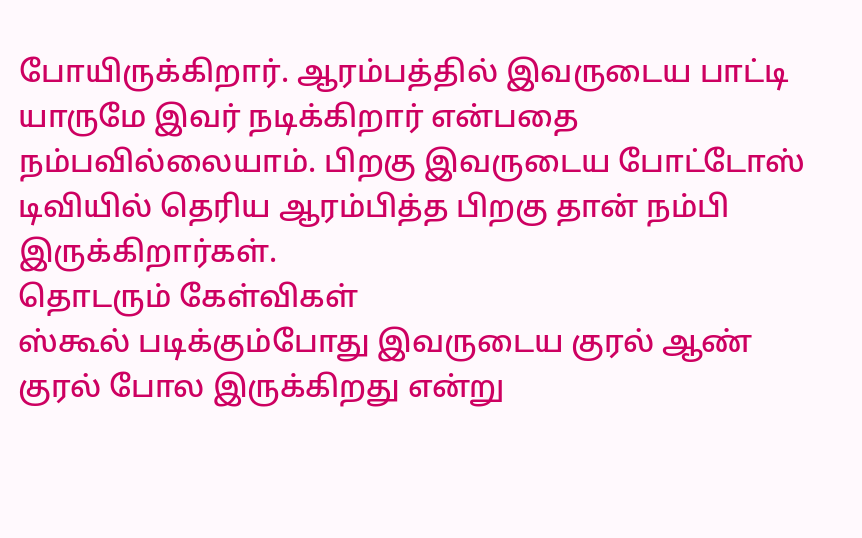போயிருக்கிறார். ஆரம்பத்தில் இவருடைய பாட்டி யாருமே இவர் நடிக்கிறார் என்பதை நம்பவில்லையாம். பிறகு இவருடைய போட்டோஸ் டிவியில் தெரிய ஆரம்பித்த பிறகு தான் நம்பி இருக்கிறார்கள்.
தொடரும் கேள்விகள்
ஸ்கூல் படிக்கும்போது இவருடைய குரல் ஆண் குரல் போல இருக்கிறது என்று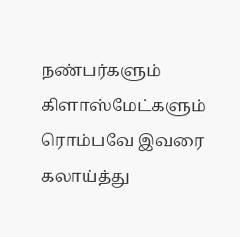நண்பர்களும் கிளாஸ்மேட்களும் ரொம்பவே இவரை கலாய்த்து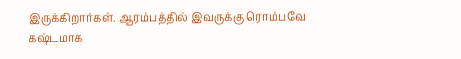இருக்கிறார்கள். ஆரம்பத்தில் இவருக்கு ரொம்பவே கஷ்டமாக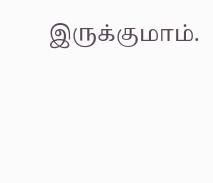இருக்குமாம்.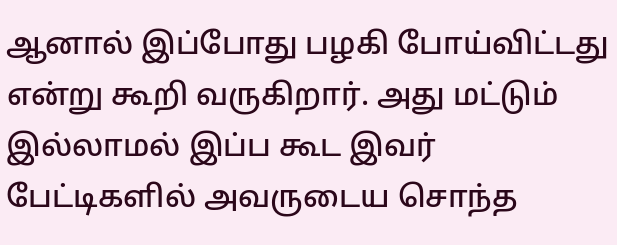ஆனால் இப்போது பழகி போய்விட்டது என்று கூறி வருகிறார். அது மட்டும் இல்லாமல் இப்ப கூட இவர் பேட்டிகளில் அவருடைய சொந்த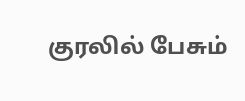குரலில் பேசும்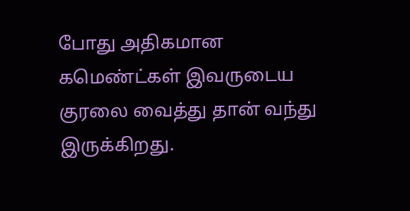போது அதிகமான கமெண்ட்கள் இவருடைய குரலை வைத்து தான் வந்து இருக்கிறது.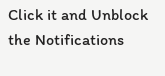Click it and Unblock the Notifications